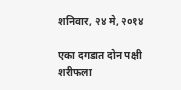शनिवार, २४ मे, २०१४

एका दगडात दोन पक्षी
शरीफला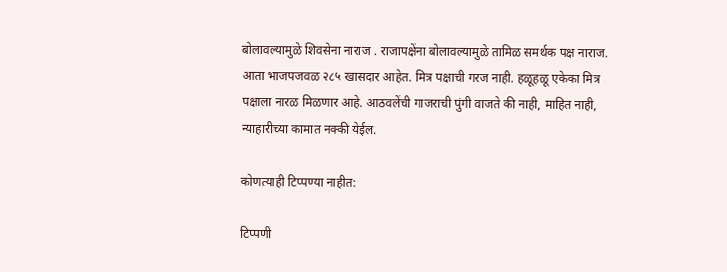बोलावल्यामुळे शिवसेना नाराज . राजापक्षेंना बोलावल्यामुळे तामिळ समर्थक पक्ष नाराज. आता भाजपजवळ २८५ खासदार आहेत. मित्र पक्षाची गरज नाही. हळूहळू एकेका मित्र पक्षाला नारळ मिळणार आहे. आठवलेंची गाजराची पुंगी वाजते की नाही, माहित नाही, न्याहारीच्या कामात नक्की येईल.

कोणत्याही टिप्पण्‍या नाहीत:

टिप्पणी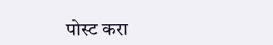पोस्ट करा